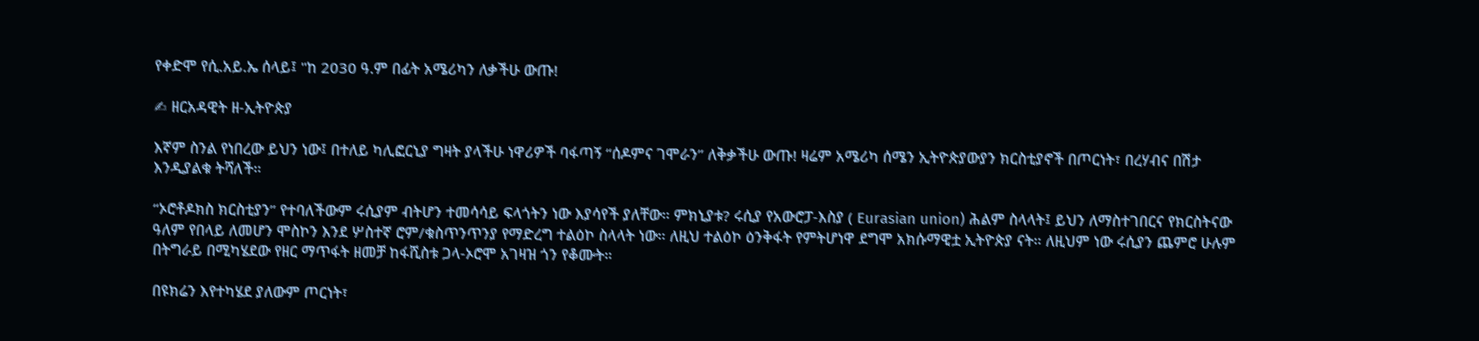የቀድሞ የሲ.አይ.ኤ ሰላይ፤ "ከ 2030 ዓ.ም በፊት አሜሪካን ለቃችሁ ውጡ!

✍ ዘርአዳዊት ዘ-ኢትዮጵያ

እኛም ስንል የነበረው ይህን ነው፤ በተለይ ካሊፎርኒያ ግዛት ያላችሁ ነዋሪዎች ባፋጣኝ “ሰዶምና ገሞራን” ለቅቃችሁ ውጡ! ዛሬም አሜሪካ ሰሜን ኢትዮጵያውያን ክርስቲያኖች በጦርነት፣ በረሃብና በሽታ እንዲያልቁ ትሻለች።

“ኦሮቶዶክስ ክርስቲያን” የተባለችውም ሩሲያም ብትሆን ተመሳሳይ ፍላጎትን ነው እያሳየች ያለቸው። ምክኒያቱ? ሩሲያ የአውሮፓ-እስያ ( Eurasian union) ሕልም ስላላት፤ ይህን ለማስተገበርና የክርስትናው ዓለም የበላይ ለመሆን ሞስኮን እንደ ሦስተኛ ሮም/ቁስጥንጥንያ የማድረግ ተልዕኮ ስላላት ነው። ለዚህ ተልዕኮ ዕንቅፋት የምትሆነዋ ደግሞ አክሱማዊቷ ኢትዮጵያ ናት። ለዚህም ነው ሩሲያን ጨምሮ ሁሉም በትግራይ በሚካሄደው የዘር ማጥፋት ዘመቻ ከፋሺስቱ ጋላ-ኦሮሞ አገዛዝ ጎን የቆሙት።

በዩክሬን እየተካሄደ ያለውም ጦርነት፣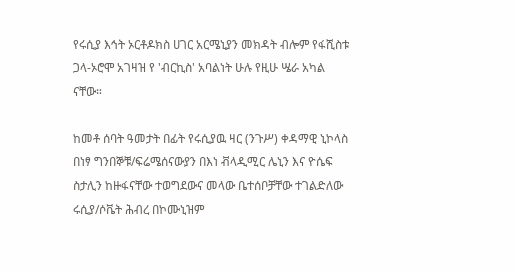የሩሲያ እኅት ኦርቶዶክስ ሀገር አርሜኒያን መክዳት ብሎም የፋሺስቱ ጋላ-ኦሮሞ አገዛዝ የ 'ብርኪስ' አባልነት ሁሉ የዚሁ ሤራ አካል ናቸው።

ከመቶ ሰባት ዓመታት በፊት የሩሲያዉ ዛር (ንጉሥ) ቀዳማዊ ኒኮላስ በነፃ ግንበኞቹ/ፍሬሜሰናውያን በእነ ቭላዲሚር ሌኒን እና ዮሴፍ ስታሊን ከዙፋናቸው ተወግደውና መላው ቤተሰቦቻቸው ተገልድለው ሩሲያ/ሶቬት ሕብረ በኮሙኒዝም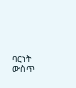ባርነት ውስጥ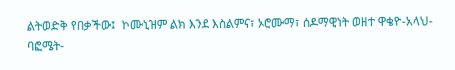ልትወድቅ የበቃችው፤  ኮሙኒዝም ልክ እንደ እስልምና፣ ኦሮሙማ፣ ሰዶማዊነት ወዘተ ዋቄዮ-አላህ-ባፎሜት-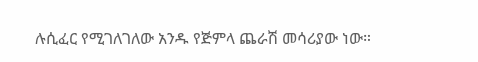ሉሲፈር የሚገለገለው አንዱ የጅምላ ጨራሽ መሳሪያው ነው።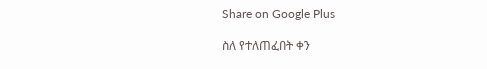Share on Google Plus

ስለ የተለጠፈበት ቀን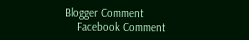Blogger Comment
    Facebook Comment